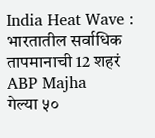India Heat Wave : भारतातील सर्वाधिक तापमानाची 12 शहरं ABP Majha
गेल्या ५०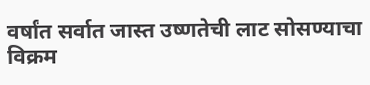वर्षांत सर्वात जास्त उष्णतेची लाट सोसण्याचा विक्रम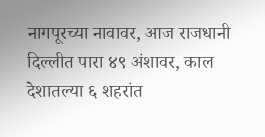नागपूरच्या नावावर, आज राजधानी दिल्लीत पारा ४९ अंशावर, काल देशातल्या ६ शहरांत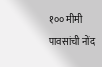१०० मीमी पावसांची नोंद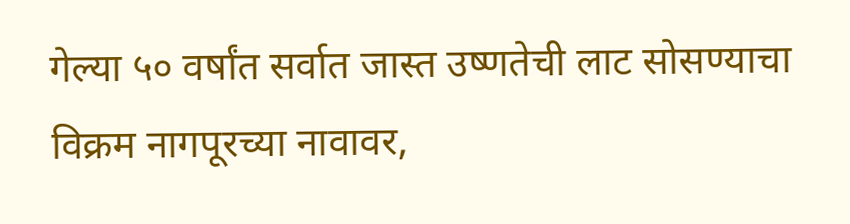गेल्या ५० वर्षांत सर्वात जास्त उष्णतेची लाट सोसण्याचा विक्रम नागपूरच्या नावावर,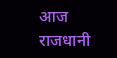आज राजधानी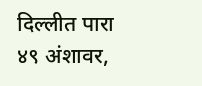दिल्लीत पारा ४९ अंशावर,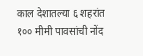काल देशातल्या ६ शहरांत १०० मीमी पावसांची नोंद